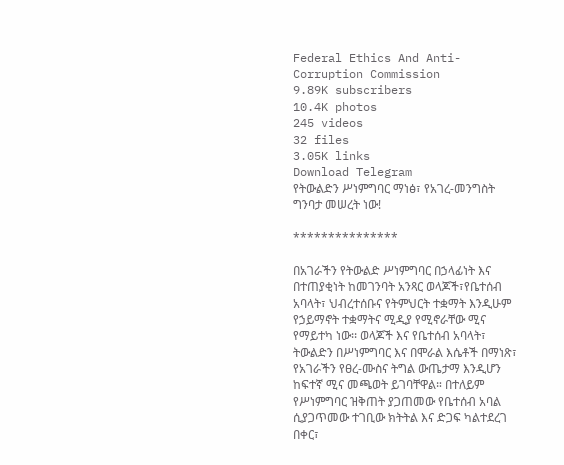Federal Ethics And Anti- Corruption Commission
9.89K subscribers
10.4K photos
245 videos
32 files
3.05K links
Download Telegram
የትውልድን ሥነምግባር ማነፅ፣ የአገረ-መንግስት ግንባታ መሠረት ነው!

***************

በአገራችን የትውልድ ሥነምግባር በኃላፊነት እና በተጠያቂነት ከመገንባት አንጻር ወላጆች፣የቤተሰብ አባላት፣ ህብረተሰቡና የትምህርት ተቋማት እንዲሁም የኃይማኖት ተቋማትና ሚዲያ የሚኖራቸው ሚና የማይተካ ነው፡፡ ወላጆች እና የቤተሰብ አባላት፣ ትውልድን በሥነምግባር እና በሞራል እሴቶች በማነጽ፣ የአገራችን የፀረ-ሙስና ትግል ውጤታማ እንዲሆን ከፍተኛ ሚና መጫወት ይገባቸዋል። በተለይም የሥነምግባር ዝቅጠት ያጋጠመው የቤተሰብ አባል ሲያጋጥመው ተገቢው ክትትል እና ድጋፍ ካልተደረገ በቀር፣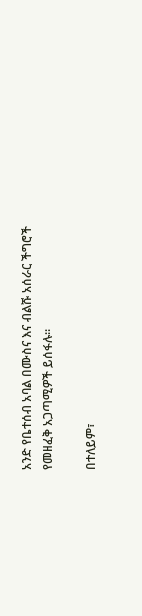አንድ የቤተሰብ አባል በሙስና እና ብልሹ አሰራር ችግሮች የመዘፈቅ አጋጣሚዎች ይሰፋሉ።

በተለይም፣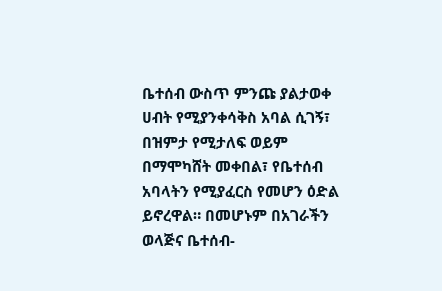ቤተሰብ ውስጥ ምንጩ ያልታወቀ ሀብት የሚያንቀሳቅስ አባል ሲገኝ፣ በዝምታ የሚታለፍ ወይም በማሞካሸት መቀበል፣ የቤተሰብ አባላትን የሚያፈርስ የመሆን ዕድል ይኖረዋል። በመሆኑም በአገራችን ወላጅና ቤተሰብ-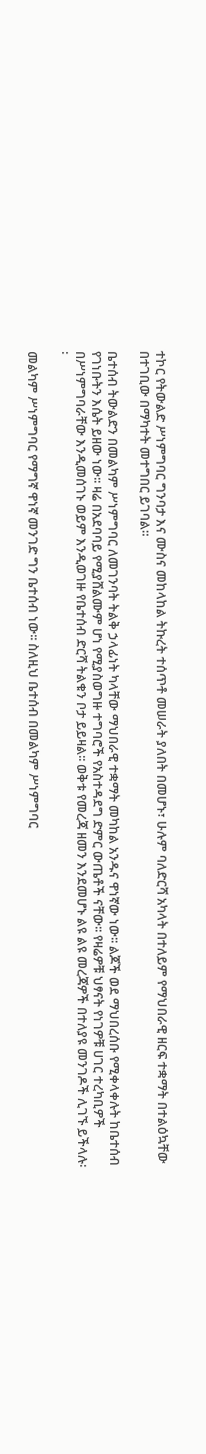ተኮር የትውልድ ሥነምግባር ግንባታ እና ሙስና መከላከል ትኩረት ተሰጥቶ መሠራት ያለበት በመሆኑ፣ ሁሉም ባለድርሻ አካላት በተለይም የማህበራዊ ዘርፍ ተቋማት በተልዕኳቸው በተገቢው በማካተት መተግበር ይገባል።

ቤተሰብ ትውልድን በመልካም ሥነምግባር ለመገንባት ትልቅ ኃላፊነት ካላቸው ማህበራዊ ተቋማት መካከል አንዱና ዋነኛው ነው፡፡ ልጆች ወደ ማህበረሰቡ የሚቀላቀሉት ከቤተሰብ የገነቡትን እሴት ይዘው ነው፡፡ ዛሬ በአደባባይ የሚያሸልሙም ሆነ የሚያስወግዙ ተግባሮች የአስተዳደግ ድምር ውጤቶች ናቸው፡፡ የዛሬዎቹ ህፃናት የነገዎቹ ሀገር ተረካቢዎች በሥነምግባራቸው እንዲመሰገኑ ወይም እንዲወገዙ የቤተሰብ ድርሻ ትልቁን ቦታ ይይዛል፡፡ ወቅቱ የመረጃ ዘመን እንደመሆኑ ልዩ ልዩ መረጃዎች በተለያዩ መንገዶች ሊገኙ ይችላሉ፡፡

መልካም ሥነምግባር የማግኛ ዋነኛ መንገድ ግን ቤተሰብ ነው፡፡ ስለዚህ ቤተሰብ በመልካም ሥነምግባር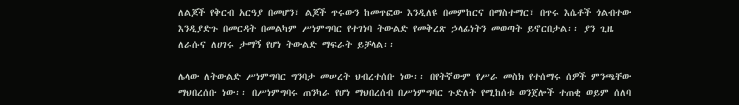ለልጆች የቅርብ አርዓያ በመሆን፣ ልጆች ጥሩውን ከመጥፎው እንዲለዩ በመምከርና በማስተማር፣ በጥሩ እሴቶች ጎልብተው እንዲያድጉ በመርዳት በመልካም ሥነምግባር የተገነባ ትውልድ የመቅረጽ ኃላፊነትን መወጣት ይኖርበታል፡፡ ያን ጊዜ ለራሱና ለሀገሩ ታማኝ የሆነ ትውልድ ማፍራት ይቻላል፡፡

ሌላው ለትውልድ ሥነምግባር ግንባታ መሠረት ህብረተሰቡ ነው፡፡ በየትኛውም የሥራ መስክ የተሰማሩ ሰዎች ምንጫቸው ማህበረሰቡ ነው፡፡ በሥነምግባሩ ጠንካራ የሆነ ማህበረሰብ በሥነምግባር ጉድለት የሚከሰቱ ወንጀሎች ተጠቂ ወይም ሰለባ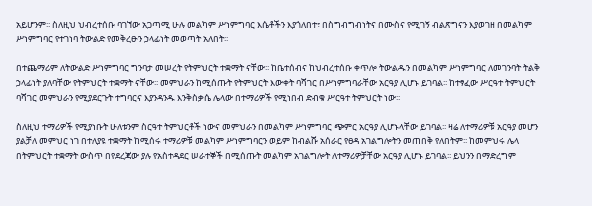አይሆንም፡፡ ስለዚህ ህብረተሰቡ ባገኘው አጋጣሚ ሁሉ መልካም ሥነምግባር እሴቶችን እያጎለበተ፣ በስግብግብነትና በሙስና የሚገኝ ብልጽግናን እያወገዘ በመልካም ሥነምግባር የተገነባ ትውልድ የመቅረፁን ኃላፊነት መወጣት አለበት፡፡

በተጨማሪም ለትውልድ ሥነምግባር ግንባታ መሠረት የትምህርት ተቋማት ናቸው፡፡ ከቤተሰብና ከህብረተሰቡ ቀጥሎ ትውልዱን በመልካም ሥነምግባር ለመገንባት ትልቅ ኃላፊነት ያለባቸው የትምህርት ተቋማት ናቸው፡፡ መምህራን ከሚሰጡት የትምህርት እውቀት ባሻገር በሥነምግባራቸው አርዓያ ሊሆኑ ይገባል፡፡ ከተፃፈው ሥርዓተ ትምህርት ባሻገር መምህራን የሚያደርጉት ተግባርና እያንዳንዱ እንቅስቃሴ ሌላው በተማሪዎች የሚነበብ ድብቁ ሥርዓተ ትምህርት ነው፡፡

ስለዚህ ተማሪዎች የሚያነቡት ሁለቱንም ስርዓተ ትምህርቶች ነውና መምህራን በመልካም ሥነምግባር ጭምር አርዓያ ሊሆኑላቸው ይገባል፡፡ ዛሬ ለተማሪዎቹ አርዓያ መሆን ያልቻለ መምህር ነገ በተለያዩ ተቋማት ከሚሰሩ ተማሪዎቹ መልካም ሥነምግባርን ወይም ከብልሹ አሰራር የፀዳ አገልግሎትን መጠበቅ የለበትም፡፡ ከመምህሩ ሌላ በትምህርት ተቋማት ውስጥ በየደረጃው ያሉ የአስተዳደር ሠራተኞች በሚሰጡት መልካም አገልግሎት ለተማሪዎቻቸው አርዓያ ሊሆኑ ይገባል፡፡ ይህንን በማድረግም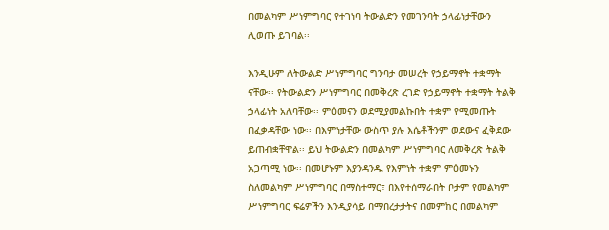በመልካም ሥነምግባር የተገነባ ትውልድን የመገንባት ኃላፊነታቸውን ሊወጡ ይገባል፡፡

እንዲሁም ለትውልድ ሥነምግባር ግንባታ መሠረት የኃይማኖት ተቋማት ናቸው፡፡ የትውልድን ሥነምግባር በመቅረጽ ረገድ የኃይማኖት ተቋማት ትልቅ ኃላፊነት አለባቸው፡፡ ምዕመናን ወደሚያመልኩበት ተቋም የሚመጡት በፈቃዳቸው ነው፡፡ በእምነታቸው ውስጥ ያሉ እሴቶችንም ወደውና ፈቅደው ይጠብቋቸዋል፡፡ ይህ ትውልድን በመልካም ሥነምግባር ለመቅረጽ ትልቅ አጋጣሚ ነው፡፡ በመሆኑም እያንዳንዱ የእምነት ተቋም ምዕመኑን ስለመልካም ሥነምግባር በማስተማር፣ በእየተሰማራበት ቦታም የመልካም ሥነምግባር ፍሬዎችን እንዲያሳይ በማበረታታትና በመምከር በመልካም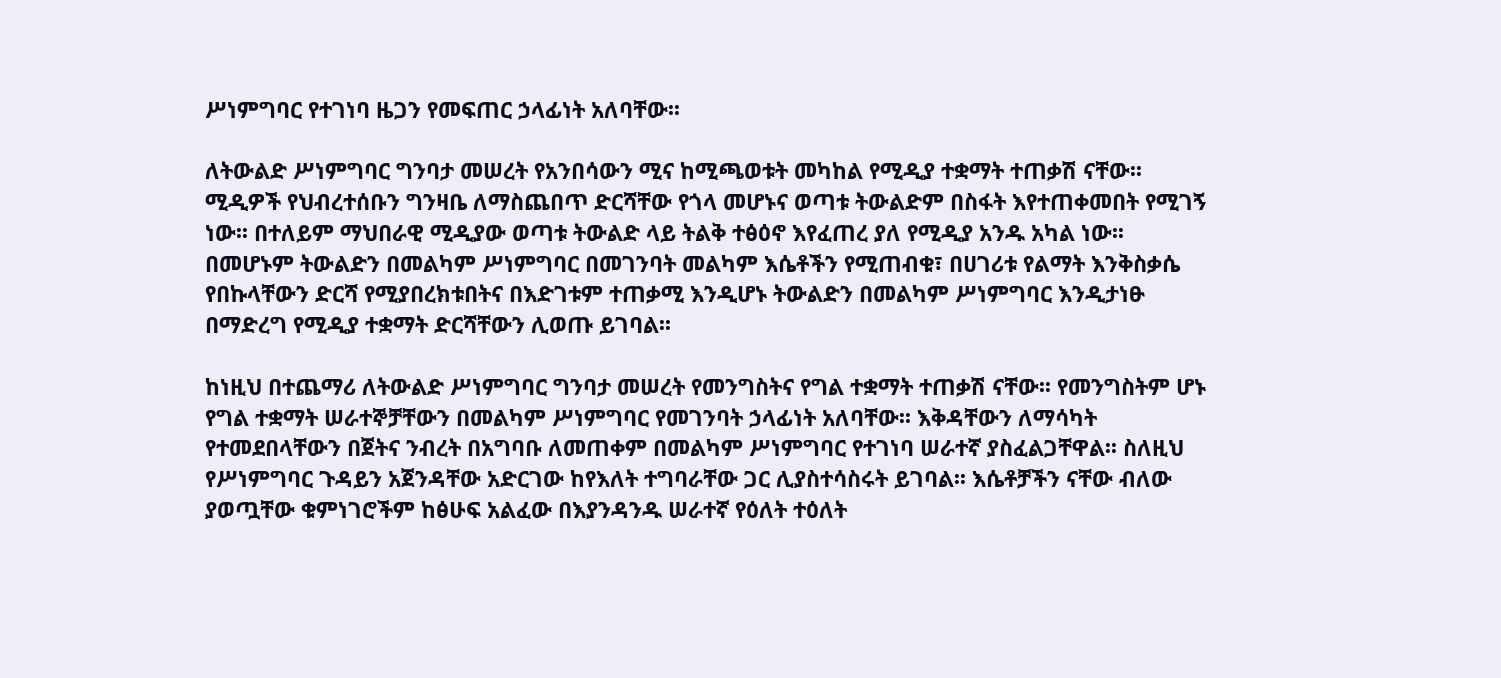ሥነምግባር የተገነባ ዜጋን የመፍጠር ኃላፊነት አለባቸው፡፡

ለትውልድ ሥነምግባር ግንባታ መሠረት የአንበሳውን ሚና ከሚጫወቱት መካከል የሚዲያ ተቋማት ተጠቃሽ ናቸው፡፡ ሚዲዎች የህብረተሰቡን ግንዛቤ ለማስጨበጥ ድርሻቸው የጎላ መሆኑና ወጣቱ ትውልድም በስፋት እየተጠቀመበት የሚገኝ ነው፡፡ በተለይም ማህበራዊ ሚዲያው ወጣቱ ትውልድ ላይ ትልቅ ተፅዕኖ እየፈጠረ ያለ የሚዲያ አንዱ አካል ነው፡፡ በመሆኑም ትውልድን በመልካም ሥነምግባር በመገንባት መልካም እሴቶችን የሚጠብቁ፣ በሀገሪቱ የልማት እንቅስቃሴ የበኩላቸውን ድርሻ የሚያበረክቱበትና በእድገቱም ተጠቃሚ እንዲሆኑ ትውልድን በመልካም ሥነምግባር እንዲታነፁ በማድረግ የሚዲያ ተቋማት ድርሻቸውን ሊወጡ ይገባል፡፡

ከነዚህ በተጨማሪ ለትውልድ ሥነምግባር ግንባታ መሠረት የመንግስትና የግል ተቋማት ተጠቃሽ ናቸው፡፡ የመንግስትም ሆኑ የግል ተቋማት ሠራተኞቻቸውን በመልካም ሥነምግባር የመገንባት ኃላፊነት አለባቸው፡፡ እቅዳቸውን ለማሳካት የተመደበላቸውን በጀትና ንብረት በአግባቡ ለመጠቀም በመልካም ሥነምግባር የተገነባ ሠራተኛ ያስፈልጋቸዋል፡፡ ስለዚህ የሥነምግባር ጉዳይን አጀንዳቸው አድርገው ከየእለት ተግባራቸው ጋር ሊያስተሳስሩት ይገባል፡፡ እሴቶቻችን ናቸው ብለው ያወጧቸው ቁምነገሮችም ከፅሁፍ አልፈው በእያንዳንዱ ሠራተኛ የዕለት ተዕለት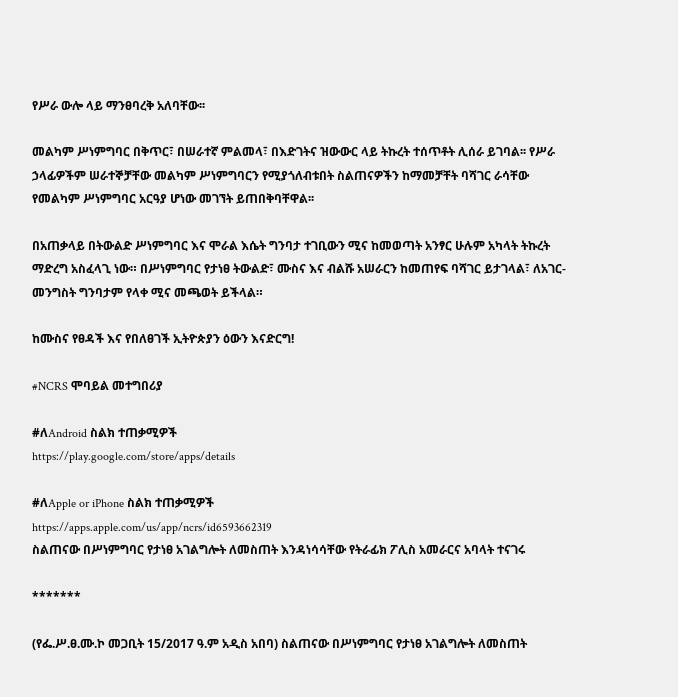የሥራ ውሎ ላይ ማንፀባረቅ አለባቸው፡፡

መልካም ሥነምግባር በቅጥር፣ በሠራተኛ ምልመላ፣ በእድገትና ዝውውር ላይ ትኩረት ተሰጥቶት ሊሰራ ይገባል፡፡ የሥራ ኃላፊዎችም ሠራተኞቻቸው መልካም ሥነምግባርን የሚያጎለብቱበት ስልጠናዎችን ከማመቻቸት ባሻገር ራሳቸው የመልካም ሥነምግባር አርዓያ ሆነው መገኘት ይጠበቅባቸዋል፡፡

በአጠቃላይ በትውልድ ሥነምግባር እና ሞራል እሴት ግንባታ ተገቢውን ሚና ከመወጣት አንፃር ሁሉም አካላት ትኩረት ማድረግ አስፈላጊ ነው። በሥነምግባር የታነፀ ትውልድ፣ ሙስና እና ብልሹ አሠራርን ከመጠየፍ ባሻገር ይታገላል፣ ለአገር-መንግስት ግንባታም የላቀ ሚና መጫወት ይችላል።

ከሙስና የፀዳች እና የበለፀገች ኢትዮጵያን ዕውን እናድርግ!

#NCRS ሞባይል መተግበሪያ

#ለAndroid ስልክ ተጠቃሚዎች
https://play.google.com/store/apps/details

#ለApple or iPhone ስልክ ተጠቃሚዎች
https://apps.apple.com/us/app/ncrs/id6593662319
ስልጠናው በሥነምግባር የታነፀ አገልግሎት ለመስጠት እንዳነሳሳቸው የትራፊክ ፖሊስ አመራርና አባላት ተናገሩ

*******

(የፌ.ሥ.ፀ.ሙ.ኮ መጋቢት 15/2017 ዓ.ም አዲስ አበባ) ስልጠናው በሥነምግባር የታነፀ አገልግሎት ለመስጠት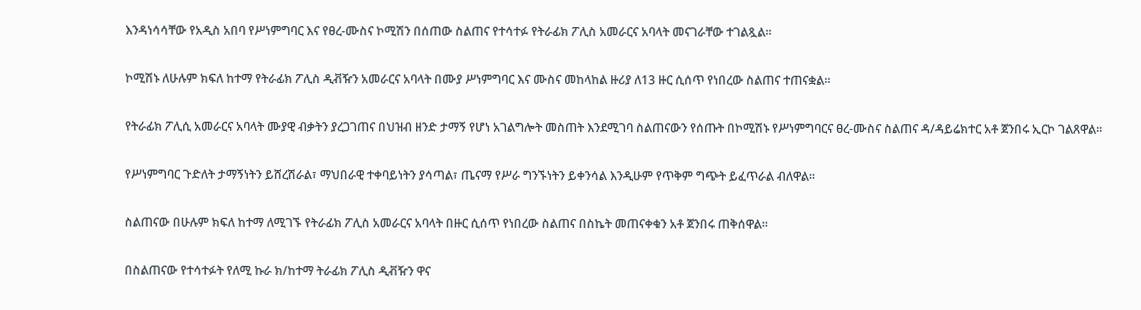እንዳነሳሳቸው የአዲስ አበባ የሥነምግባር እና የፀረ-ሙስና ኮሚሽን በሰጠው ስልጠና የተሳተፉ የትራፊክ ፖሊስ አመራርና አባላት መናገራቸው ተገልጿል።

ኮሚሽኑ ለሁሉም ክፍለ ከተማ የትራፊክ ፖሊስ ዲቭዥን አመራርና አባላት በሙያ ሥነምግባር እና ሙስና መከላከል ዙሪያ ለ13 ዙር ሲሰጥ የነበረው ስልጠና ተጠናቋል።

የትራፊክ ፖሊሲ አመራርና አባላት ሙያዊ ብቃትን ያረጋገጠና በህዝብ ዘንድ ታማኝ የሆነ አገልግሎት መስጠት እንደሚገባ ስልጠናውን የሰጡት በኮሚሽኑ የሥነምግባርና ፀረ-ሙስና ስልጠና ዳ/ዳይሬክተር አቶ ጀንበሩ ኢርኮ ገልጸዋል።

የሥነምግባር ጉድለት ታማኝነትን ይሸረሽራል፣ ማህበራዊ ተቀባይነትን ያሳጣል፣ ጤናማ የሥራ ግንኙነትን ይቀንሳል እንዲሁም የጥቅም ግጭት ይፈጥራል ብለዋል።

ስልጠናው በሁሉም ክፍለ ከተማ ለሚገኙ የትራፊክ ፖሊስ አመራርና አባላት በዙር ሲሰጥ የነበረው ስልጠና በስኬት መጠናቀቁን አቶ ጀንበሩ ጠቅሰዋል።

በስልጠናው የተሳተፉት የለሚ ኩራ ክ/ከተማ ትራፊክ ፖሊስ ዲቭዥን ዋና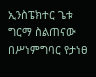ኢንስፔክተር ጌቱ ግርማ ስልጠናው በሥነምግባር የታነፀ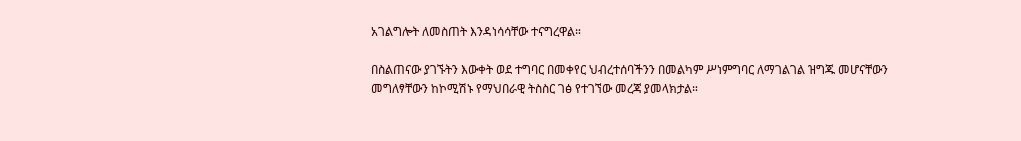አገልግሎት ለመስጠት እንዳነሳሳቸው ተናግረዋል።

በስልጠናው ያገኙትን እውቀት ወደ ተግባር በመቀየር ህብረተሰባችንን በመልካም ሥነምግባር ለማገልገል ዝግጁ መሆናቸውን መግለፃቸውን ከኮሚሽኑ የማህበራዊ ትስስር ገፅ የተገኘው መረጃ ያመላክታል።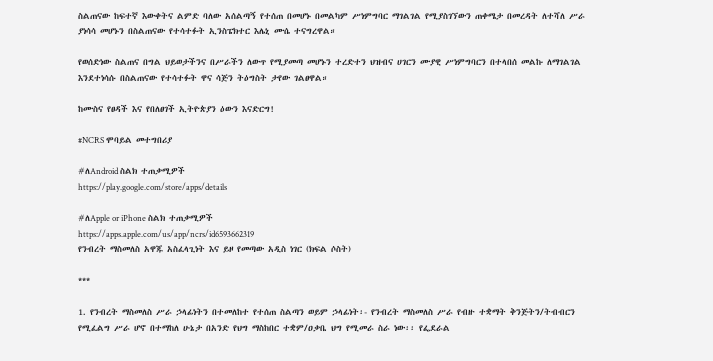ስልጠናው ከፍተኛ እውቀትና ልምድ ባለው አሰልጣኝ የተሰጠ በመሆኑ በመልካም ሥነምግባር ማገልገል የሚያስገኘውን ጠቀሜታ በመረዳት ለተሻለ ሥራ ያነሳሳ መሆኑን በስልጠናው የተሳተፉት ኢንስፔክተር እሌኒ ሙሴ ተናግረዋል።

የወሰድነው ስልጠና በግል ህይወታችንና በሥራችን ለውጥ የሚያመጣ መሆኑን ተረድተን ህዝብና ሀገርን ሙያዊ ሥነምግባርን በተላበሰ መልኩ ለማገልገል እንደተነሳሱ በስልጠናው የተሳተፉት ዋና ሳጅን ትዕግስት ታየው ገልፀዋል።

ከሙስና የፀዳች እና የበለፀገች ኢትዮጵያን ዕውን እናድርግ!

#NCRS ሞባይል መተግበሪያ

#ለAndroid ስልክ ተጠቃሚዎች
https://play.google.com/store/apps/details

#ለApple or iPhone ስልክ ተጠቃሚዎች
https://apps.apple.com/us/app/ncrs/id6593662319
የንብረት ማስመለስ አዋጁ አስፈላጊነት እና ይዞ የመጣው አዲስ ነገር (ክፍል ሶስት)

***

1. የንብረት ማስመለስ ሥራ ኃላፊነትን በተመለከተ የተሰጠ ስልጣን ወይም ኃላፊነት፡- የንብረት ማስመለስ ሥራ የብዙ ተቋማት ቅንጅትን/ትብብርን የሚፈልግ ሥራ ሆኖ በተማከለ ሁኔታ በአንድ የህግ ማስከበር ተቋም/ዐቃቤ ህግ የሚመራ ስራ ነው፡፡ የፌደራል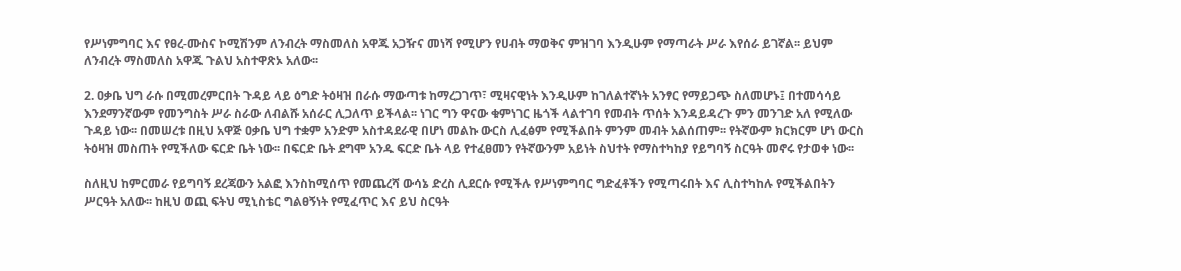የሥነምግባር እና የፀረ-ሙስና ኮሚሽንም ለንብረት ማስመለስ አዋጁ አጋዥና መነሻ የሚሆን የሀብት ማወቅና ምዝገባ እንዲሁም የማጣራት ሥራ እየሰራ ይገኛል፡፡ ይህም ለንብረት ማስመለስ አዋጁ ጉልህ አስተዋጽኦ አለው፡፡

2. ዐቃቤ ህግ ራሱ በሚመረምርበት ጉዳይ ላይ ዕግድ ትዕዛዝ በራሱ ማውጣቱ ከማረጋገጥ፣ ሚዛናዊነት እንዲሁም ከገለልተኛነት አንፃር የማይጋጭ ስለመሆኑ፤ በተመሳሳይ እንደማንኛውም የመንግስት ሥራ ስራው ለብልሹ አሰራር ሊጋለጥ ይችላል፡፡ ነገር ግን ዋናው ቁምነገር ዜጎች ላልተገባ የመብት ጥሰት እንዳይዳረጉ ምን መንገድ አለ የሚለው ጉዳይ ነው፡፡ በመሠረቱ በዚህ አዋጅ ዐቃቤ ህግ ተቋም አንድም አስተዳደራዊ በሆነ መልኩ ውርስ ሊፈፅም የሚችልበት ምንም መብት አልሰጠም፡፡ የትኛውም ክርክርም ሆነ ውርስ ትዕዛዝ መስጠት የሚችለው ፍርድ ቤት ነው፡፡ በፍርድ ቤት ደግሞ አንዱ ፍርድ ቤት ላይ የተፈፀመን የትኛውንም አይነት ስህተት የማስተካከያ የይግባኝ ስርዓት መኖሩ የታወቀ ነው፡፡

ስለዚህ ከምርመራ የይግባኝ ደረጃውን አልፎ እንስከሚሰጥ የመጨረሻ ውሳኔ ድረስ ሊደርሱ የሚችሉ የሥነምግባር ግድፈቶችን የሚጣሩበት እና ሊስተካከሉ የሚችልበትን ሥርዓት አለው፡፡ ከዚህ ወጪ ፍትህ ሚኒስቴር ግልፀኝነት የሚፈጥር እና ይህ ስርዓት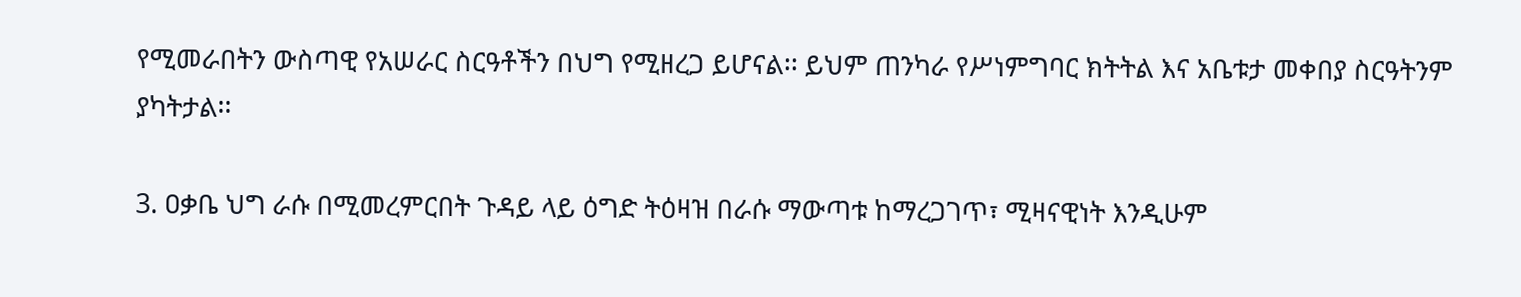የሚመራበትን ውስጣዊ የአሠራር ስርዓቶችን በህግ የሚዘረጋ ይሆናል፡፡ ይህም ጠንካራ የሥነምግባር ክትትል እና አቤቱታ መቀበያ ስርዓትንም ያካትታል፡፡

3. ዐቃቤ ህግ ራሱ በሚመረምርበት ጉዳይ ላይ ዕግድ ትዕዛዝ በራሱ ማውጣቱ ከማረጋገጥ፣ ሚዛናዊነት እንዲሁም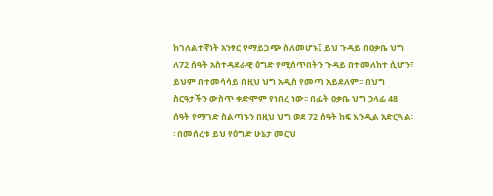ከገለልተኛነት አንፃር የማይጋጭ ስለመሆኑ፤ ይህ ጉዳይ በዐቃቤ ህግ ለ72 ሰዓት አስተዳደራዊ ዕግድ የሚሰጥበትን ጉዳይ በተመለከተ ሲሆን፣ ይህም በተመሳሳይ በዚህ ህግ አዲስ የመጣ አይደለም፡፡ በህግ ስርዓታችን ውስጥ ቀድሞም የነበረ ነው፡፡ በፊት ዐቃቤ ህግ ኃላፊ 48 ሰዓት የማገድ ስልጣኑን በዚህ ህግ ወደ 72 ሰዓት ከፍ እንዲል አድርጓል፡፡ በመሰረቱ ይህ የዕግድ ሁኔታ መርህ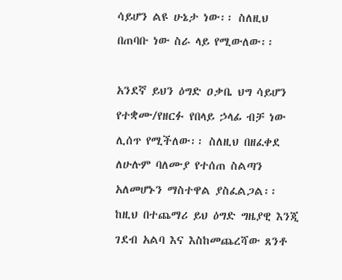ሳይሆን ልዩ ሁኔታ ነው፡፡ ስለዚህ በጠባቡ ነው ስራ ላይ የሚውለው፡፡

አንደኛ ይህን ዕግድ ዐቃቤ ህግ ሳይሆን የተቋሙ/የዘርፉ የበላይ ኃላፊ ብቻ ነው ሊሰጥ የሚችለው፡፡ ስለዚህ በዘፈቀደ ለሁሉም ባለሙያ የተሰጠ ስልጣን አለመሆኑን ማስተዋል ያስፈልጋል፡፡ ከዚህ በተጨማሪ ይህ ዕግድ ግዜያዊ እንጂ ገደብ አልባ እና እስከመጨረሻው ጸንቶ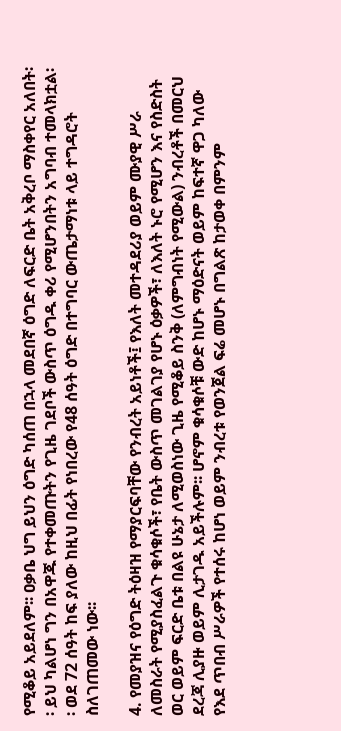የሚቆይ አይደለም፡፡ ዐቃቤ ህግ ይህን ዕግድ ካሰጠ በኋላ መደበኛ ዕግድ ለፍርድ ቤት አቅረቦ ማስቀየር አለበት፡፡ ይህ ካልሆነ ግን በአዋጁ የተቀመጡትን የጊዜ ገደቦች ውስጥ ዕግዱ ቀሪ የሚሆንበትን አግባብ ተመላክቷል፡፡ ወደ 72 ሰዓት ከፍ ያለው ከዚህ በፊት የነበረው የ48 ሰዓት ዕግድ በተግባር ውጤታማነቱ ላይ ተግዳሮት ስለገጠመው ነው፡፡

4. የመያዝና የዕግድ ትዕዛዝ የማያርፍባቸው የንብረት አይነቶች፤ የእለት መተዳደሪያ ወይም ሙያዊ ሥራ ለመስራት የሚያስፈልጉ ቁሳቁሶች፣ የቤት ውስጥ መገልገያ የሆኑ ዕቃዎች፣ ለእለት ኑሮ የሚሆን እና የስድስት ወር ወይም ፍርድ ቤቱ በልዩ ሁኔታ ለሚወስነው ጊዜ የሚቆይ ስንቅ (ለምግብነት የሚውል) ንብረቶች በመርህ ደረጃ ሊያዙ ወይም ሊታገዱ አይችሉም፡፡ ሆኖም ቁሳቁሶቹ ውድ ከሆኑ ማዕድናት ወይም ከፍተኛ ዋጋ ካለው የእደ ጥበብ ሥራዎች የተሰሩ ከሆነ ወይም ንብረቱ የወንጀል ፍሬ መሆኑ በግልጽ ከታወቀ በምንም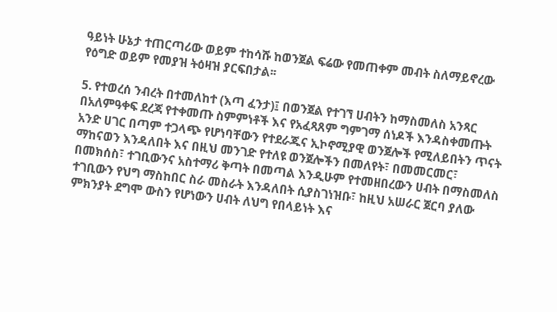ዓይነት ሁኔታ ተጠርጣሪው ወይም ተከሳሹ ከወንጀል ፍሬው የመጠቀም መብት ስለማይኖረው የዕግድ ወይም የመያዝ ትዕዛዝ ያርፍበታል፡፡

5. የተወረሰ ንብረት በተመለከተ (እጣ ፈንታ)፤ በወንጀል የተገኘ ሀብትን ከማስመለስ አንጻር በአለምዓቀፍ ደረጃ የተቀመጡ ስምምነቶች እና የአፈጻጸም ግምገማ ሰነዶች እንዳስቀመጡት አንድ ሀገር በጣም ተጋላጭ የሆነባቸውን የተደራጁና ኢኮኖሚያዊ ወንጀሎች የሚለይበትን ጥናት ማከናወን እንዳለበት እና በዚህ መንገድ የተለዩ ወንጀሎችን በመለየት፣ በመመርመር፣ በመክሰስ፣ ተገቢውንና አስተማሪ ቅጣት በመጣል እንዲሁም የተመዘበረውን ሀብት በማስመለስ ተገቢውን የህግ ማስከበር ስራ መስራት እንዳለበት ሲያስገነዝቡ፣ ከዚህ አሠራር ጀርባ ያለው ምክንያት ደግሞ ውስን የሆነውን ሀብት ለህግ የበላይነት እና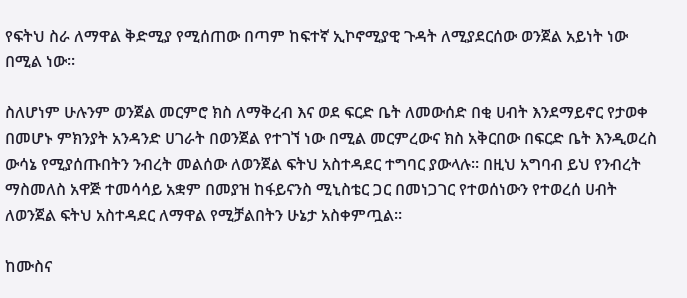የፍትህ ስራ ለማዋል ቅድሚያ የሚሰጠው በጣም ከፍተኛ ኢኮኖሚያዊ ጉዳት ለሚያደርሰው ወንጀል አይነት ነው በሚል ነው፡፡

ስለሆነም ሁሉንም ወንጀል መርምሮ ክስ ለማቅረብ እና ወደ ፍርድ ቤት ለመውሰድ በቂ ሀብት እንደማይኖር የታወቀ በመሆኑ ምክንያት አንዳንድ ሀገራት በወንጀል የተገኘ ነው በሚል መርምረውና ክስ አቅርበው በፍርድ ቤት እንዲወረስ ውሳኔ የሚያሰጡበትን ንብረት መልሰው ለወንጀል ፍትህ አስተዳደር ተግባር ያውላሉ፡፡ በዚህ አግባብ ይህ የንብረት ማስመለስ አዋጅ ተመሳሳይ አቋም በመያዝ ከፋይናንስ ሚኒስቴር ጋር በመነጋገር የተወሰነውን የተወረሰ ሀብት ለወንጀል ፍትህ አስተዳደር ለማዋል የሚቻልበትን ሁኔታ አስቀምጧል፡፡

ከሙስና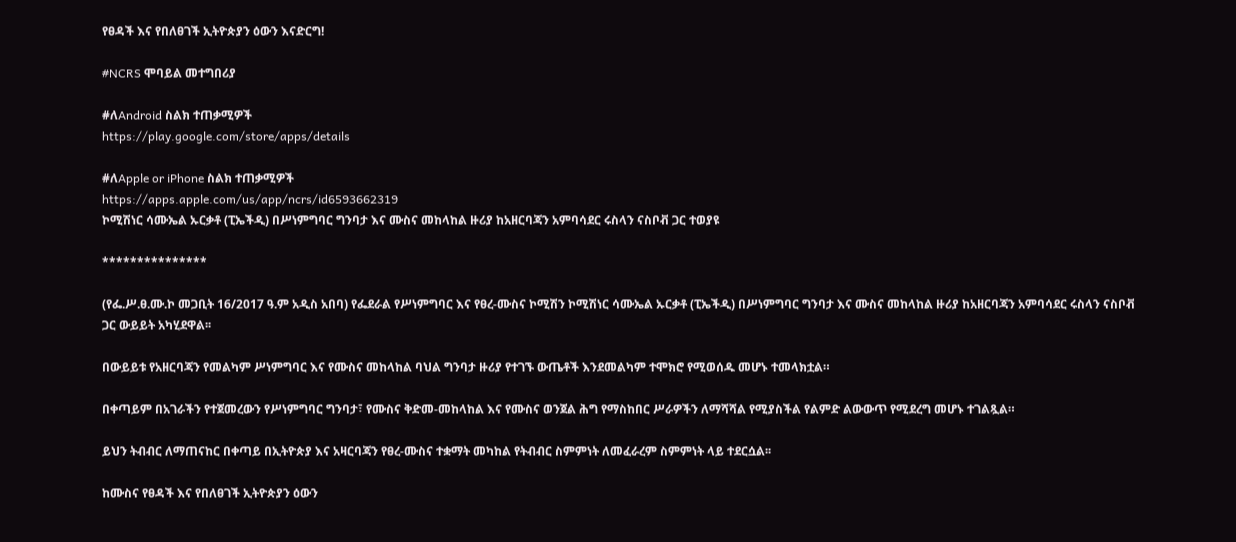የፀዳች እና የበለፀገች ኢትዮጵያን ዕውን እናድርግ!

#NCRS ሞባይል መተግበሪያ

#ለAndroid ስልክ ተጠቃሚዎች
https://play.google.com/store/apps/details

#ለApple or iPhone ስልክ ተጠቃሚዎች
https://apps.apple.com/us/app/ncrs/id6593662319
ኮሚሽነር ሳሙኤል ኡርቃቶ (ፒኤችዲ) በሥነምግባር ግንባታ እና ሙስና መከላከል ዙሪያ ከአዘርባጃን አምባሳደር ሩስላን ናስቦቭ ጋር ተወያዩ

***************

(የፌ.ሥ.ፀ.ሙ.ኮ መጋቢት 16/2017 ዓ.ም አዲስ አበባ) የፌደራል የሥነምግባር እና የፀረ-ሙስና ኮሚሽን ኮሚሽነር ሳሙኤል ኡርቃቶ (ፒኤችዲ) በሥነምግባር ግንባታ እና ሙስና መከላከል ዙሪያ ከአዘርባጃን አምባሳደር ሩስላን ናስቦቭ ጋር ውይይት አካሂደዋል፡፡

በውይይቱ የአዘርባጃን የመልካም ሥነምግባር እና የሙስና መከላከል ባህል ግንባታ ዙሪያ የተገኙ ውጤቶች እንደመልካም ተሞክሮ የሚወሰዱ መሆኑ ተመላክቷል።

በቀጣይም በአገራችን የተጀመረውን የሥነምግባር ግንባታ፣ የሙስና ቅድመ-መከላከል እና የሙስና ወንጀል ሕግ የማስከበር ሥራዎችን ለማሻሻል የሚያስችል የልምድ ልውውጥ የሚደረግ መሆኑ ተገልጿል።

ይህን ትብብር ለማጠናከር በቀጣይ በኢትዮጵያ እና አዛርባጃን የፀረ-ሙስና ተቋማት መካከል የትብብር ስምምነት ለመፈራረም ስምምነት ላይ ተደርሷል፡፡

ከሙስና የፀዳች እና የበለፀገች ኢትዮጵያን ዕውን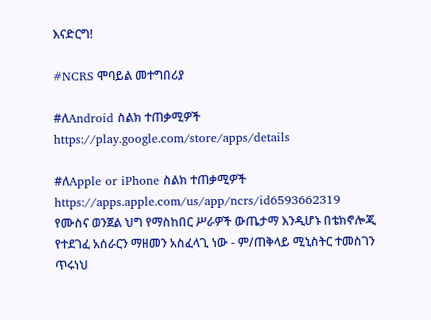እናድርግ!

#NCRS ሞባይል መተግበሪያ

#ለAndroid ስልክ ተጠቃሚዎች
https://play.google.com/store/apps/details

#ለApple or iPhone ስልክ ተጠቃሚዎች
https://apps.apple.com/us/app/ncrs/id6593662319
የሙስና ወንጀል ህግ የማስከበር ሥራዎች ውጤታማ እንዲሆኑ በቴክኖሎጂ የተደገፈ አሰራርን ማዘመን አስፈላጊ ነው - ም/ጠቅላይ ሚኒስትር ተመስገን ጥሩነህ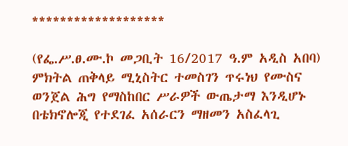*******************

(የፌ.ሥ.ፀ.ሙ.ኮ መጋቢት 16/2017 ዓ.ም አዲስ አበባ) ምክትል ጠቅላይ ሚኒስትር ተመስገን ጥሩነህ የሙስና ወንጀል ሕግ የማስከበር ሥራዎች ውጤታማ እንዲሆኑ በቴክኖሎጂ የተደገፈ አሰራርን ማዘመን አስፈላጊ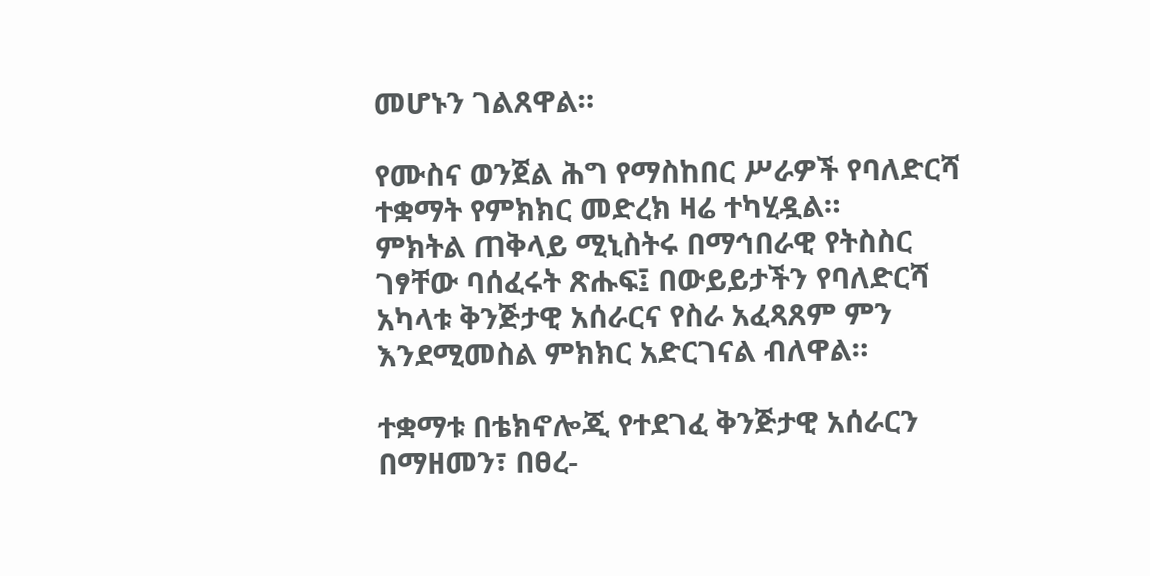መሆኑን ገልጸዋል።

የሙስና ወንጀል ሕግ የማስከበር ሥራዎች የባለድርሻ ተቋማት የምክክር መድረክ ዛሬ ተካሂዷል።
ምክትል ጠቅላይ ሚኒስትሩ በማኅበራዊ የትስስር ገፃቸው ባሰፈሩት ጽሑፍ፤ በውይይታችን የባለድርሻ አካላቱ ቅንጅታዊ አሰራርና የስራ አፈጻጸም ምን እንደሚመስል ምክክር አድርገናል ብለዋል።

ተቋማቱ በቴክኖሎጂ የተደገፈ ቅንጅታዊ አሰራርን በማዘመን፣ በፀረ-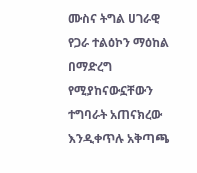ሙስና ትግል ሀገራዊ የጋራ ተልዕኮን ማዕከል በማድረግ የሚያከናውኗቸውን ተግባራት አጠናክረው እንዲቀጥሉ አቅጣጫ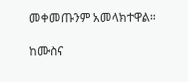መቀመጡንም አመላክተዋል።

ከሙስና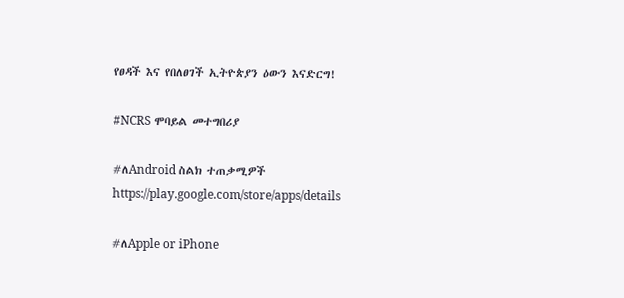የፀዳች እና የበለፀገች ኢትዮጵያን ዕውን እናድርግ!

#NCRS ሞባይል መተግበሪያ

#ለAndroid ስልክ ተጠቃሚዎች
https://play.google.com/store/apps/details

#ለApple or iPhone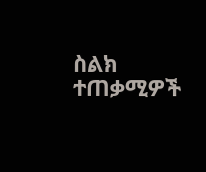ስልክ ተጠቃሚዎች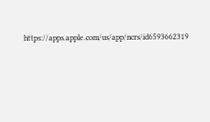https://apps.apple.com/us/app/ncrs/id6593662319